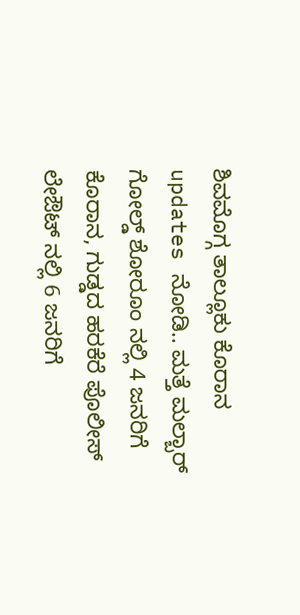ಶಿವಮೊಗ್ಗ ತಾಲ್ಲೂಕು ಕೊರಾನ updates ನೋಡಿ.. ಮತ್ತೆ ಮಲ್ಬಾರ್ ಗೋಲ್ಡ್ ಶೋರೂಂ ನಲ್ಲಿ 4 ಜನರಿಗೆ ಕೊರಾನ, ಗುಡ್ಡದ ಹರಕೆರೆ ಪೊಲೀಸ್ ಲೇಔಟ್ ನಲ್ಲಿ 6 ಜನರಿಗೆ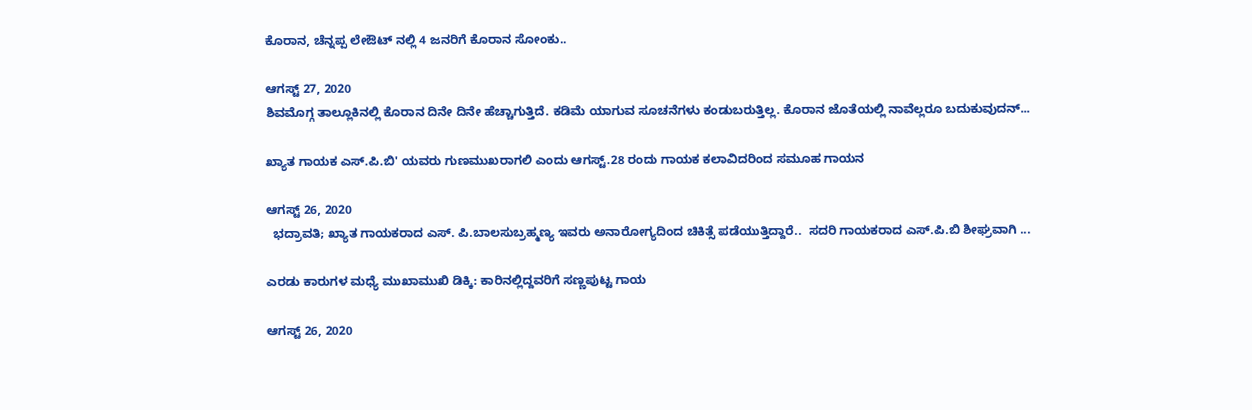ಕೊರಾನ, ಚೆನ್ನಪ್ಪ ಲೇಔಟ್ ನಲ್ಲಿ 4 ಜನರಿಗೆ ಕೊರಾನ ಸೋಂಕು..

ಆಗಸ್ಟ್ 27, 2020
ಶಿವಮೊಗ್ಗ ತಾಲ್ಲೂಕಿನಲ್ಲಿ ಕೊರಾನ ದಿನೇ ದಿನೇ ಹೆಚ್ಚಾಗುತ್ತಿದೆ. ಕಡಿಮೆ ಯಾಗುವ ಸೂಚನೆಗಳು ಕಂಡುಬರುತ್ತಿಲ್ಲ. ಕೊರಾನ ಜೊತೆಯಲ್ಲಿ ನಾವೆಲ್ಲರೂ ಬದುಕುವುದನ್...

ಖ್ಯಾತ ಗಾಯಕ ಎಸ್.ಪಿ.ಬಿ' ಯವರು ಗುಣಮುಖರಾಗಲಿ ಎಂದು ಆಗಸ್ಟ್.28 ರಂದು ಗಾಯಕ ಕಲಾವಿದರಿಂದ ಸಮೂಹ ಗಾಯನ

ಆಗಸ್ಟ್ 26, 2020
  ಭದ್ರಾವತಿ; ಖ್ಯಾತ ಗಾಯಕರಾದ ಎಸ್. ಪಿ.ಬಾಲಸುಬ್ರಹ್ಮಣ್ಯ ಇವರು ಅನಾರೋಗ್ಯದಿಂದ ಚಿಕಿತ್ಸೆ ಪಡೆಯುತ್ತಿದ್ದಾರೆ..  ಸದರಿ ಗಾಯಕರಾದ ಎಸ್.ಪಿ.ಬಿ ಶೀಘ್ರವಾಗಿ ...

ಎರಡು ಕಾರುಗಳ ಮಧ್ಯೆ ಮುಖಾಮುಖಿ ಡಿಕ್ಕಿ: ಕಾರಿನಲ್ಲಿದ್ದವರಿಗೆ ಸಣ್ಣಪುಟ್ಟ ಗಾಯ

ಆಗಸ್ಟ್ 26, 2020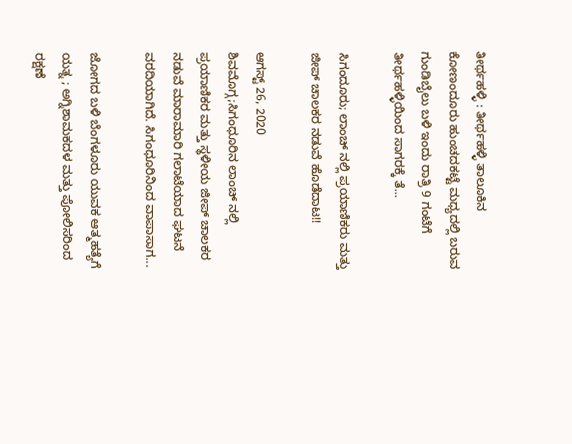ತೀರ್ಥಹಳ್ಳಿ : ತೀರ್ಥಹಳ್ಳಿ ತಾಲೂಕಿನ ಕೋಣಂದೂರು ಹುಂಚದಕಟ್ಟೆ ಮಧ್ಯದಲ್ಲಿ ಬರುವ ಗುಂಡಿಬೈಲು ಬಳಿ ಇಂದು ರಾತ್ರಿ 9 ಗಂಟೆಗೆ ತೀರ್ಥಹಳ್ಳಿಯಿಂದ ಸಾಗರಕ್ಕೆ ತೆ...

ಸಿಗಂದೂರು; ಲಾಂಚ್ ನಲ್ಲಿ ಪ್ರಯಾಣಿಕರು ಮತ್ತು ಜೀಪ್ ಚಾಲಕರ ನಡುವೆ ಹೊಡೆದಾಟ!!

ಆಗಸ್ಟ್ 26, 2020
ಶಿವಮೊಗ್ಗ;ಸಿಗಂಧೂರಿನ ಲಾಂಚ್ ನಲ್ಲಿ  ಪ್ರಯಾಣಿಕರ ಮತ್ತು ಸ್ಥಳೀಯ ಜೀಪ್ ಚಾಲಕರ  ನಡುವೆ ಮಾರಾಮಾರಿ ಗಲಾಟೆಯಾದ ಘಟನೆ ವರದಿಯಾಗಿದೆ. ಸಿಗಂಧೂರಿನಿಂದ ವಾಪಾಸಾಗ...

ಜೋಗದ ಬಳಿ ಬೆಂಗಳೂರು ಯುವಕ ಆತ್ಮಹತ್ಯೆಗೆ ಯತ್ನ ; ಅಗ್ನಿಶಾಮಕದಳ ಮತ್ತು ಪೋಲಿಸರಿಂದ ರಕ್ಷಣೆ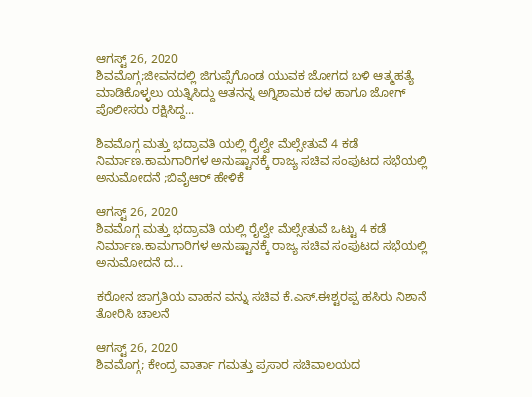ಆಗಸ್ಟ್ 26, 2020
ಶಿವಮೊಗ್ಗ;ಜೀವನದಲ್ಲಿ ಜಿಗುಪ್ಸೆಗೊಂಡ ಯುವಕ ಜೋಗದ ಬಳಿ ಆತ್ಮಹತ್ಯೆ ಮಾಡಿಕೊಳ್ಳಲು ಯತ್ನಿಸಿದ್ದು ಆತನನ್ನ ಅಗ್ನಿಶಾಮಕ ದಳ ಹಾಗೂ ಜೋಗ್ ಪೊಲೀಸರು ರಕ್ಷಿಸಿದ್ದ...

ಶಿವಮೊಗ್ಗ ಮತ್ತು ಭದ್ರಾವತಿ ಯಲ್ಲಿ ರೈಲ್ವೇ ಮೆಲ್ಸೇತುವೆ 4 ಕಡೆ ನಿರ್ಮಾಣ.ಕಾಮಗಾರಿಗಳ ಅನುಷ್ಟಾನಕ್ಕೆ ರಾಜ್ಯ ಸಚಿವ ಸಂಪುಟದ ಸಭೆಯಲ್ಲಿ ಅನುಮೋದನೆ ;ಬಿವೈಆರ್ ಹೇಳಿಕೆ

ಆಗಸ್ಟ್ 26, 2020
ಶಿವಮೊಗ್ಗ ಮತ್ತು ಭದ್ರಾವತಿ ಯಲ್ಲಿ ರೈಲ್ವೇ ಮೆಲ್ಸೇತುವೆ ಒಟ್ಟು 4 ಕಡೆ ನಿರ್ಮಾಣ.ಕಾಮಗಾರಿಗಳ ಅನುಷ್ಟಾನಕ್ಕೆ ರಾಜ್ಯ ಸಚಿವ ಸಂಪುಟದ ಸಭೆಯಲ್ಲಿ ಅನುಮೋದನೆ ದ...

ಕರೋನ ಜಾಗ್ರತಿಯ ವಾಹನ ವನ್ನು ಸಚಿವ ಕೆ.ಎಸ್.ಈಶ್ಟರಪ್ಪ ಹಸಿರು ನಿಶಾನೆ ತೋರಿಸಿ ಚಾಲನೆ

ಆಗಸ್ಟ್ 26, 2020
ಶಿವಮೊಗ್ಗ; ಕೇಂದ್ರ ವಾರ್ತಾ ಗಮತ್ತು ಪ್ರಸಾರ ಸಚಿವಾಲಯದ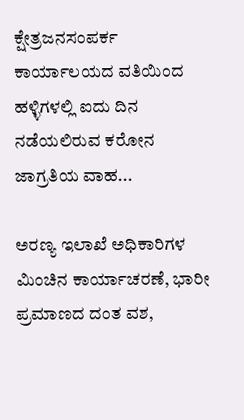ಕ್ಷೇತ್ರಜನಸಂಪರ್ಕ ಕಾರ್ಯಾಲಯದ ವತಿಯಿಂದ ಹಳ್ಳಿಗಳಲ್ಲಿ ಐದು ದಿನ ನಡೆಯಲಿರುವ ಕರೋನ ಜಾಗ್ರತಿಯ ವಾಹ...

ಅರಣ್ಯ ಇಲಾಖೆ ಅಧಿಕಾರಿಗಳ ಮಿಂಚಿನ ಕಾರ್ಯಾಚರಣೆ, ಭಾರೀ ಪ್ರಮಾಣದ ದಂತ ವಶ,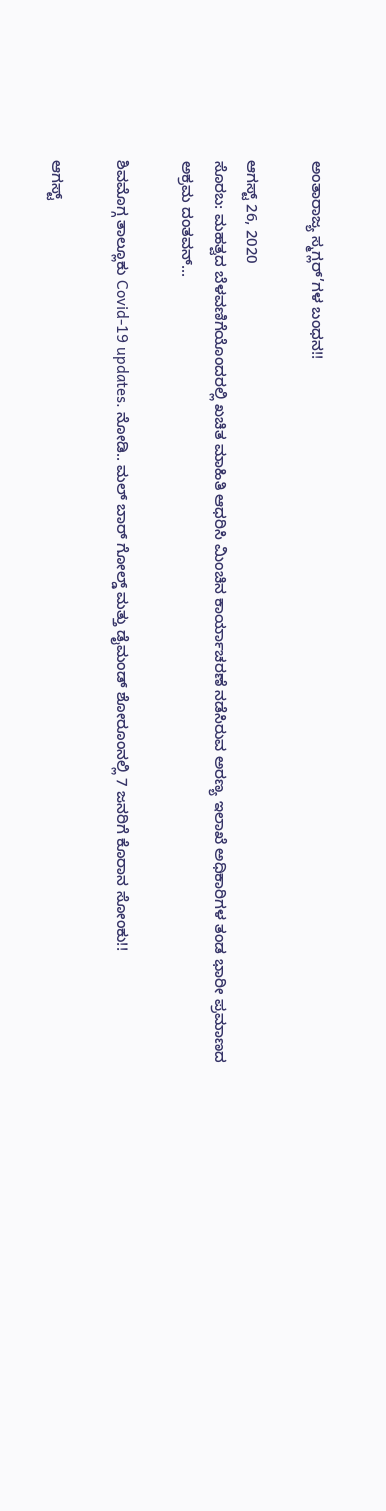ಅಂತಾರಾಜ್ಯ ಸ್ಮಗ್ಲರ್’ಗಳ ಬಂಧನ!!

ಆಗಸ್ಟ್ 26, 2020
ಸೊರಬ: ಮಹತ್ವದ ಬೆಳವಣಿಗೆಯೊಂದರಲ್ಲಿ ಖಚಿತ ಮಾಹಿತಿ ಆಧರಿಸಿ ಮಿಂಚಿನ ಕಾರ್ಯಾಚರಣೆ ನಡೆಸಿರುವ ಅರಣ್ಯ ಇಲಾಖೆ ಅಧಿಕಾರಿಗಳ ತಂಡ ಭಾರೀ ಪ್ರಮಾಣದ ಅಕ್ರಮ ದಂತವನ್...

ಶಿವಮೊಗ್ಗ ತಾಲ್ಲೂಕು Covid-19 updates. ನೋಡಿ.. ಮಲ್ ಬಾರ್ ಗೋಲ್ಡ್ ಮತ್ತು ಡೈಮಂಡ್ ಶೋರೂಂನಲ್ಲಿ 7 ಜನರಿಗೆ ಕೊರಾನ ಸೋಂಕು!!

ಆಗಸ್ಟ್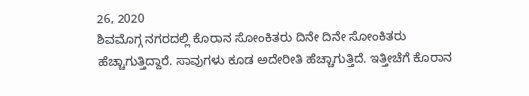26, 2020
ಶಿವಮೊಗ್ಗ ನಗರದಲ್ಲಿ ಕೊರಾನ ಸೋಂಕಿತರು ದಿನೇ ದಿನೇ ಸೋಂಕಿತರು ಹೆಚ್ಚಾಗುತ್ತಿದ್ದಾರೆ. ಸಾವುಗಳು ಕೂಡ ಅದೇರೀತಿ ಹೆಚ್ಚಾಗುತ್ತಿದೆ. ಇತ್ತೀಚೆಗೆ ಕೊರಾನ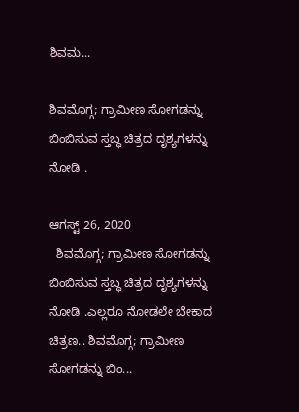ಶಿವಮ...

ಶಿವಮೊಗ್ಗ; ಗ್ರಾಮೀಣ ಸೋಗಡನ್ನು ಬಿಂಬಿಸುವ ಸ್ತಬ್ಧ ಚಿತ್ರದ ದೃಶ್ಯಗಳನ್ನು ನೋಡಿ .

ಆಗಸ್ಟ್ 26, 2020
  ಶಿವಮೊಗ್ಗ; ಗ್ರಾಮೀಣ ಸೋಗಡನ್ನು ಬಿಂಬಿಸುವ ಸ್ತಬ್ಧ ಚಿತ್ರದ ದೃಶ್ಯಗಳನ್ನು ನೋಡಿ .ಎಲ್ಲರೂ ನೋಡಲೇ ಬೇಕಾದ ಚಿತ್ರಣ.. ಶಿವಮೊಗ್ಗ; ಗ್ರಾಮೀಣ ಸೋಗಡನ್ನು ಬಿಂ...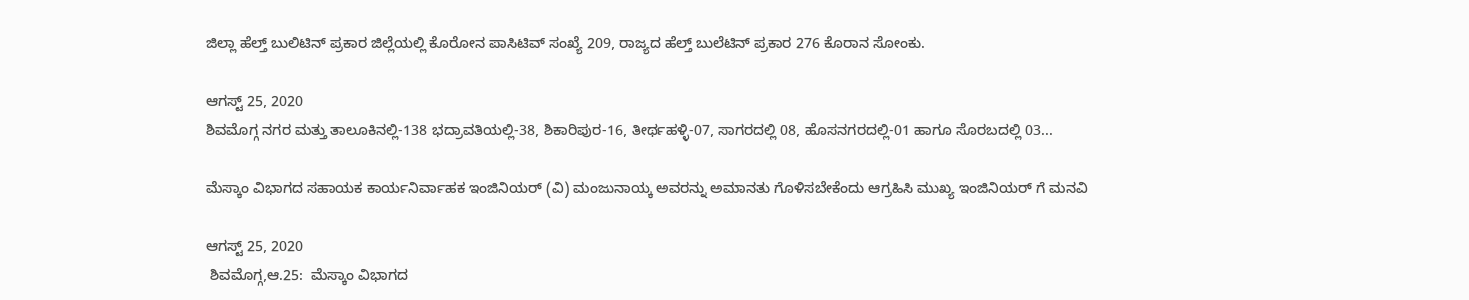ಜಿಲ್ಲಾ ಹೆಲ್ತ್ ಬುಲಿಟಿನ್ ಪ್ರಕಾರ ಜಿಲ್ಲೆಯಲ್ಲಿ ಕೊರೋನ ಪಾಸಿಟಿವ್ ಸಂಖ್ಯೆ 209, ರಾಜ್ಯದ ಹೆಲ್ತ್ ಬುಲೆಟಿನ್ ಪ್ರಕಾರ 276 ಕೊರಾನ ಸೋಂಕು.

ಆಗಸ್ಟ್ 25, 2020
ಶಿವಮೊಗ್ಗ ನಗರ ಮತ್ತು ತಾಲೂಕಿನಲ್ಲಿ-138 ಭದ್ರಾವತಿಯಲ್ಲಿ-38, ಶಿಕಾರಿಪುರ-16, ತೀರ್ಥಹಳ್ಳಿ-07, ಸಾಗರದಲ್ಲಿ 08, ಹೊಸನಗರದಲ್ಲಿ-01 ಹಾಗೂ ಸೊರಬದಲ್ಲಿ 03...

ಮೆಸ್ಕಾಂ ವಿಭಾಗದ ಸಹಾಯಕ ಕಾರ್ಯನಿರ್ವಾಹಕ ಇಂಜಿನಿಯರ್ (ವಿ) ಮಂಜುನಾಯ್ಕ ಅವರನ್ನು ಅಮಾನತು ಗೊಳಿಸಬೇಕೆಂದು ಆಗ್ರಹಿಸಿ ಮುಖ್ಯ ಇಂಜಿನಿಯರ್ ಗೆ ಮನವಿ

ಆಗಸ್ಟ್ 25, 2020
 ಶಿವಮೊಗ್ಗ,ಆ.25:  ಮೆಸ್ಕಾಂ ವಿಭಾಗದ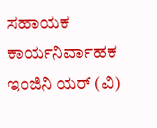ಸಹಾಯಕ ಕಾರ್ಯನಿರ್ವಾಹಕ ಇಂಜಿನಿ ಯರ್ (ವಿ)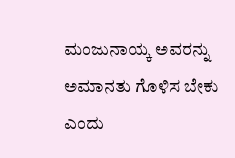ಮಂಜುನಾಯ್ಕ ಅವರನ್ನು ಅಮಾನತು ಗೊಳಿಸ ಬೇಕು ಎಂದು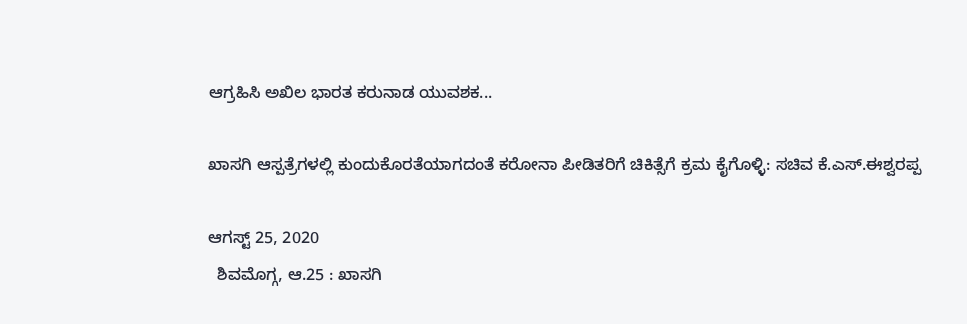ಆಗ್ರಹಿಸಿ ಅಖಿಲ ಭಾರತ ಕರುನಾಡ ಯುವಶಕ...

ಖಾಸಗಿ ಆಸ್ಪತ್ರೆಗಳಲ್ಲಿ ಕುಂದುಕೊರತೆಯಾಗದಂತೆ ಕರೋನಾ ಪೀಡಿತರಿಗೆ ಚಿಕಿತ್ಸೆಗೆ ಕ್ರಮ ಕೈಗೊಳ್ಳಿ: ಸಚಿವ ಕೆ.ಎಸ್.ಈಶ್ವರಪ್ಪ

ಆಗಸ್ಟ್ 25, 2020
  ಶಿವಮೊಗ್ಗ, ಆ.25 : ಖಾಸಗಿ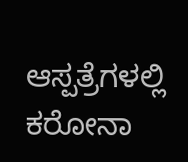ಆಸ್ಪತ್ರೆಗಳಲ್ಲಿ ಕರೋನಾ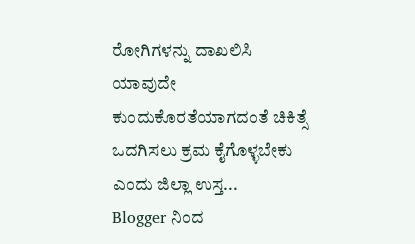ರೋಗಿಗಳನ್ನು ದಾಖಲಿಸಿ ಯಾವುದೇ ಕುಂದುಕೊರತೆಯಾಗದಂತೆ ಚಿಕಿತ್ಸೆ ಒದಗಿಸಲು ಕ್ರಮ ಕೈಗೊಳ್ಳಬೇಕು ಎಂದು ಜಿಲ್ಲಾ ಉಸ್ತ...
Blogger ನಿಂದ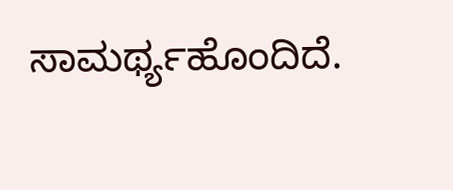ಸಾಮರ್ಥ್ಯಹೊಂದಿದೆ.